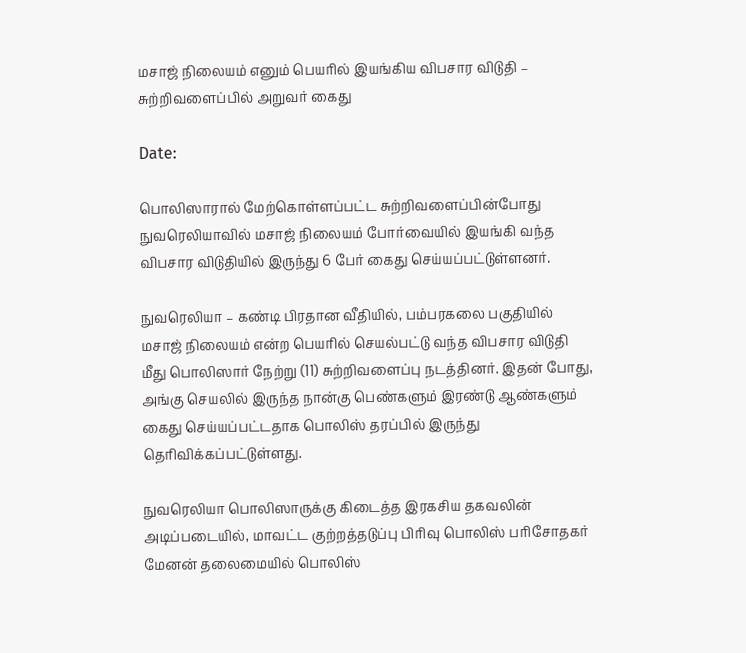மசாஜ் நிலையம் எனும் பெயரில் இயங்கிய விபசார விடுதி – சுற்றிவளைப்பில் அறுவர் கைது

Date:

பொலிஸாரால் மேற்கொள்ளப்பட்ட சுற்றிவளைப்பின்போது நுவரெலியாவில் மசாஜ் நிலையம் போர்வையில் இயங்கி வந்த விபசார விடுதியில் இருந்து 6 பேர் கைது செய்யப்பட்டுள்ளனர்.

நுவரெலியா – கண்டி பிரதான வீதியில், பம்பரகலை பகுதியில் மசாஜ் நிலையம் என்ற பெயரில் செயல்பட்டு வந்த விபசார விடுதி மீது பொலிஸார் நேற்று (11) சுற்றிவளைப்பு நடத்தினர். இதன் போது, அங்கு செயலில் இருந்த நான்கு பெண்களும் இரண்டு ஆண்களும் கைது செய்யப்பட்டதாக பொலிஸ் தரப்பில் இருந்து தெரிவிக்கப்பட்டுள்ளது.

நுவரெலியா பொலிஸாருக்கு கிடைத்த இரகசிய தகவலின் அடிப்படையில், மாவட்ட குற்றத்தடுப்பு பிரிவு பொலிஸ் பரிசோதகர் மேனன் தலைமையில் பொலிஸ்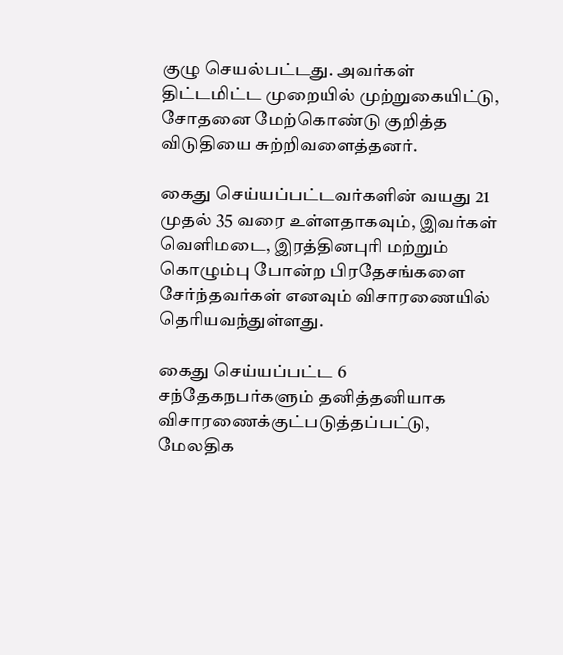குழு செயல்பட்டது. அவர்கள் திட்டமிட்ட முறையில் முற்றுகையிட்டு, சோதனை மேற்கொண்டு குறித்த விடுதியை சுற்றிவளைத்தனர்.

கைது செய்யப்பட்டவர்களின் வயது 21 முதல் 35 வரை உள்ளதாகவும், இவர்கள் வெளிமடை, இரத்தினபுரி மற்றும் கொழும்பு போன்ற பிரதேசங்களை சேர்ந்தவர்கள் எனவும் விசாரணையில் தெரியவந்துள்ளது.

கைது செய்யப்பட்ட 6 சந்தேகநபர்களும் தனித்தனியாக விசாரணைக்குட்படுத்தப்பட்டு, மேலதிக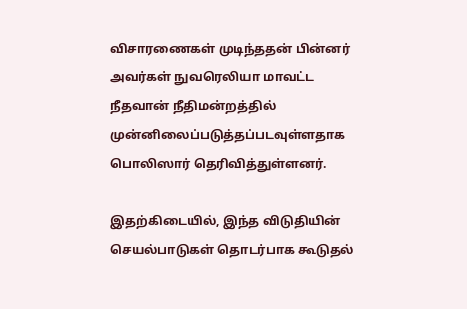விசாரணைகள் முடிந்ததன் பின்னர் அவர்கள் நுவரெலியா மாவட்ட நீதவான் நீதிமன்றத்தில் முன்னிலைப்படுத்தப்படவுள்ளதாக பொலிஸார் தெரிவித்துள்ளனர்.

இதற்கிடையில், இந்த விடுதியின் செயல்பாடுகள் தொடர்பாக கூடுதல்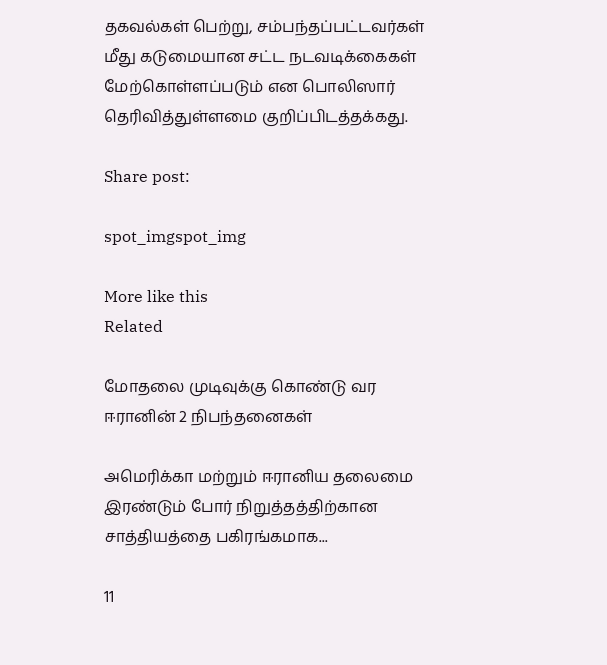தகவல்கள் பெற்று, சம்பந்தப்பட்டவர்கள் மீது கடுமையான சட்ட நடவடிக்கைகள் மேற்கொள்ளப்படும் என பொலிஸார் தெரிவித்துள்ளமை குறிப்பிடத்தக்கது.

Share post:

spot_imgspot_img

More like this
Related

மோதலை முடிவுக்கு கொண்டு வர ஈரானின் 2 நிபந்தனைகள்

அமெரிக்கா மற்றும் ஈரானிய தலைமை இரண்டும் போர் நிறுத்தத்திற்கான சாத்தியத்தை பகிரங்கமாக...

11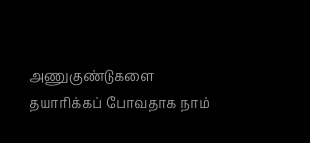அணுகுண்டுகளை தயாரிக்கப் போவதாக நாம்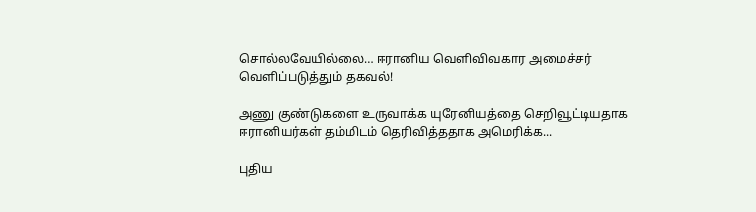சொல்லவேயில்லை… ஈரானிய வெளிவிவகார அமைச்சர் வெளிப்படுத்தும் தகவல்!

அணு குண்டுகளை உருவாக்க யுரேனியத்தை செறிவூட்டியதாக ஈரானியர்கள் தம்மிடம் தெரிவித்ததாக அமெரிக்க...

புதிய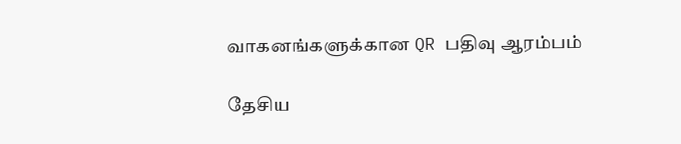வாகனங்களுக்கான QR பதிவு ஆரம்பம்

தேசிய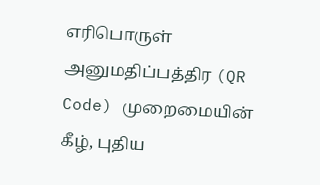எரிபொருள் அனுமதிப்பத்திர (QR Code) முறைமையின் கீழ், புதிய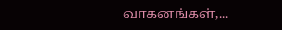வாகனங்கள்,...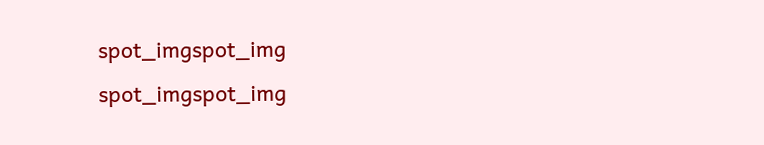spot_imgspot_img
spot_imgspot_img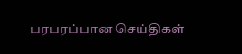பரபரப்பான செய்திகள்